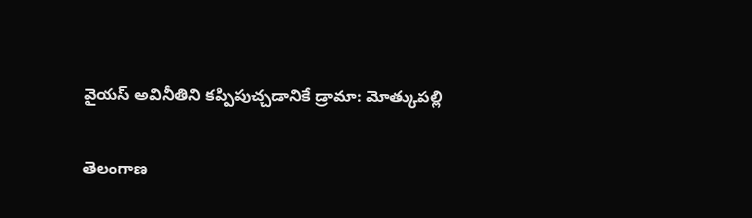వైయస్ అవినీతిని కప్పిపుచ్చడానికే డ్రామా: మోత్కుపల్లి

తెలంగాణ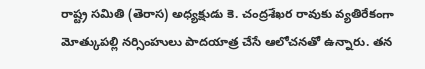రాష్ట్ర సమితి (తెరాస) అధ్యక్షుడు కె. చంద్రశేఖర రావుకు వ్యతిరేకంగా మోత్కుపల్లి నర్సింహులు పాదయాత్ర చేసే ఆలోచనతో ఉన్నారు. తన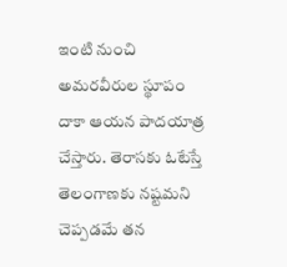ఇంటి నుంచి అమరవీరుల స్థూపం దాకా ఆయన పాదయాత్ర చేస్తారు. తెరాసకు ఓటేస్తే తెలంగాణకు నష్టమని చెప్పడమే తన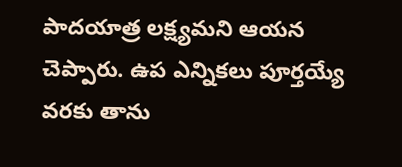పాదయాత్ర లక్ష్యమని ఆయన చెప్పారు. ఉప ఎన్నికలు పూర్తయ్యే వరకు తాను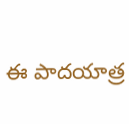ఈ పాదయాత్ర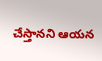చేస్తానని ఆయన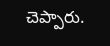చెప్పారు.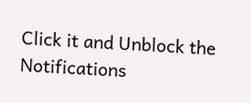Click it and Unblock the Notifications